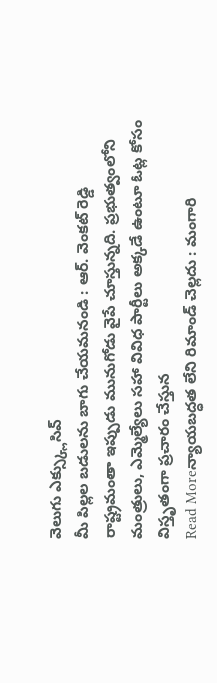వెలుగు ఎక్స్క్లుసివ్
మీ పిల్లల బడులను బాగు చేయమనండి : ఆర్. వెంకట్ రెడ్డి
రాష్ట్రమంతా ఇప్పుడు మునుగోడు వైపే చూస్తున్నది. ప్రభుత్వంలోని మంత్రులు, ఎమ్మెల్యేలు సహా వివిధ పార్టీలు అక్కడే ఉంటూ ఓట్ల కోసం విస్తృతంగా ప్రచారం చేస్తున
Read Moreన్యాయబద్ధత లేని రిమాండ్ చెల్లదు : మంగారి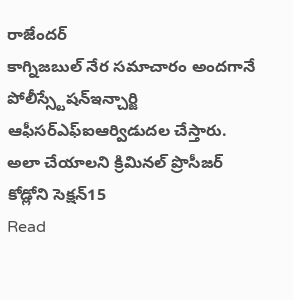రాజేందర్
కాగ్నిజబుల్ నేర సమాచారం అందగానే పోలీస్స్టేషన్ఇన్చార్జి ఆఫీసర్ఎఫ్ఐఆర్విడుదల చేస్తారు. అలా చేయాలని క్రిమినల్ ప్రొసీజర్ కోడ్లోని సెక్షన్15
Read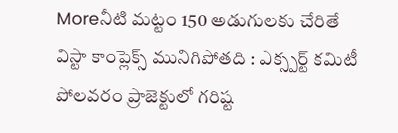Moreనీటి మట్టం 150 అడుగులకు చేరితే విస్టా కాంప్లెక్స్ మునిగిపోతది : ఎక్స్పర్ట్ కమిటీ
పోలవరం ప్రాజెక్టులో గరిష్ట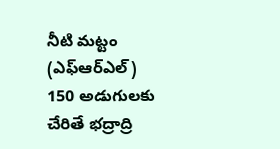నీటి మట్టం (ఎఫ్ఆర్ఎల్) 150 అడుగులకు చేరితే భద్రాద్రి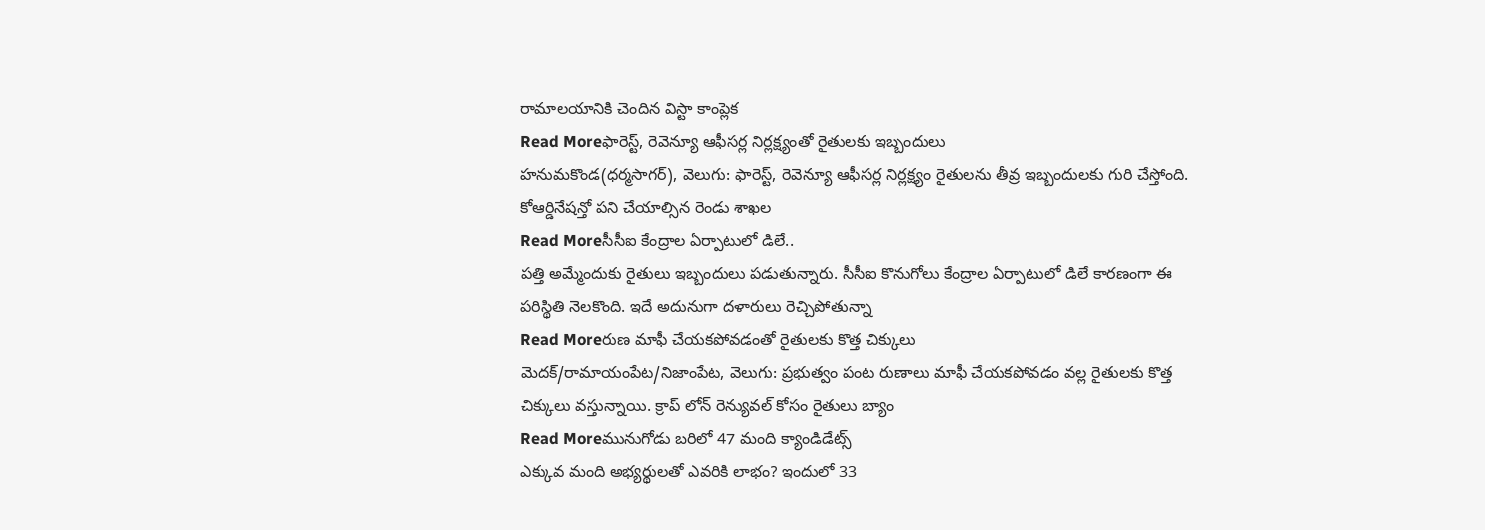రామాలయానికి చెందిన విస్టా కాంప్లెక
Read Moreఫారెస్ట్, రెవెన్యూ ఆఫీసర్ల నిర్లక్ష్యంతో రైతులకు ఇబ్బందులు
హనుమకొండ(ధర్మసాగర్), వెలుగు: ఫారెస్ట్, రెవెన్యూ ఆఫీసర్ల నిర్లక్ష్యం రైతులను తీవ్ర ఇబ్బందులకు గురి చేస్తోంది. కోఆర్డినేషన్తో పని చేయాల్సిన రెండు శాఖల
Read Moreసీసీఐ కేంద్రాల ఏర్పాటులో డిలే..
పత్తి అమ్మేందుకు రైతులు ఇబ్బందులు పడుతున్నారు. సీసీఐ కొనుగోలు కేంద్రాల ఏర్పాటులో డిలే కారణంగా ఈ పరిస్థితి నెలకొంది. ఇదే అదునుగా దళారులు రెచ్చిపోతున్నా
Read Moreరుణ మాఫీ చేయకపోవడంతో రైతులకు కొత్త చిక్కులు
మెదక్/రామాయంపేట/నిజాంపేట, వెలుగు: ప్రభుత్వం పంట రుణాలు మాఫీ చేయకపోవడం వల్ల రైతులకు కొత్త చిక్కులు వస్తున్నాయి. క్రాప్ లోన్ రెన్యువల్ కోసం రైతులు బ్యాం
Read Moreమునుగోడు బరిలో 47 మంది క్యాండిడేట్స్
ఎక్కువ మంది అభ్యర్థులతో ఎవరికి లాభం? ఇందులో 33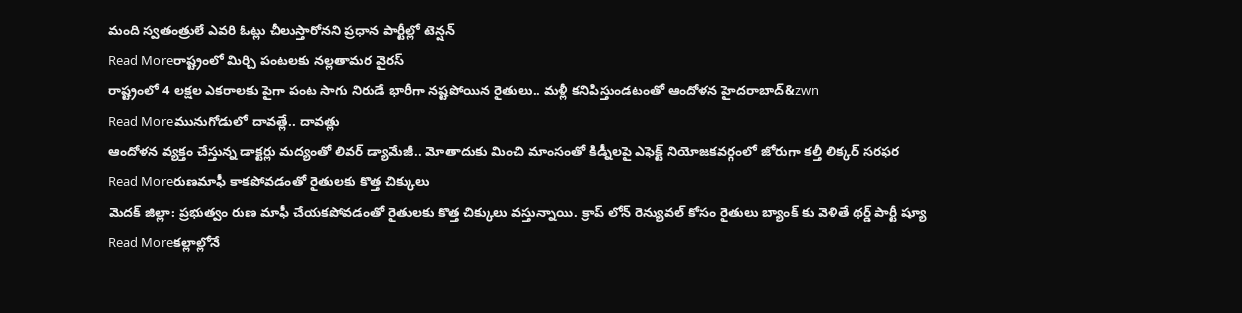మంది స్వతంత్రులే ఎవరి ఓట్లు చీలుస్తారోనని ప్రధాన పార్టీల్లో టెన్షన్
Read Moreరాష్ట్రంలో మిర్చి పంటలకు నల్లతామర వైరస్
రాష్ట్రంలో 4 లక్షల ఎకరాలకు పైగా పంట సాగు నిరుడే భారీగా నష్టపోయిన రైతులు.. మళ్లీ కనిపిస్తుండటంతో ఆందోళన హైదరాబాద్&zwn
Read Moreమునుగోడులో దావత్లే.. దావత్లు
ఆందోళన వ్యక్తం చేస్తున్న డాక్టర్లు మద్యంతో లివర్ డ్యామేజీ.. మోతాదుకు మించి మాంసంతో కిడ్నీలపై ఎఫెక్ట్ నియోజకవర్గంలో జోరుగా కల్తీ లిక్కర్ సరఫర
Read Moreరుణమాఫీ కాకపోవడంతో రైతులకు కొత్త చిక్కులు
మెదక్ జిల్లా: ప్రభుత్వం రుణ మాఫీ చేయకపోవడంతో రైతులకు కొత్త చిక్కులు వస్తున్నాయి. క్రాప్ లోన్ రెన్యువల్ కోసం రైతులు బ్యాంక్ కు వెళితే థర్డ్ పార్టీ ష్యూ
Read Moreకల్లాల్లోనే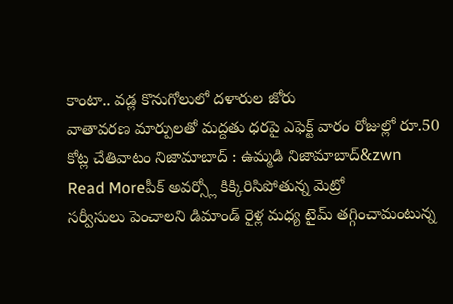కాంటా.. వడ్ల కొనుగోలులో దళారుల జోరు
వాతావరణ మార్పులతో మద్దతు ధరపై ఎఫెక్ట్ వారం రోజుల్లో రూ.50 కోట్ల చేతివాటం నిజామాబాద్ : ఉమ్మడి నిజామాబాద్&zwn
Read Moreపీక్ అవర్స్లో కిక్కిరిసిపోతున్న మెట్రో
సర్వీసులు పెంచాలని డిమాండ్ రైళ్ల మధ్య టైమ్ తగ్గించామంటున్న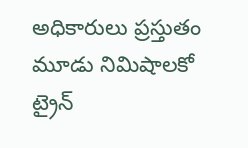అధికారులు ప్రస్తుతం మూడు నిమిషాలకో ట్రైన్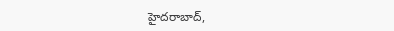హైదరాబాద్,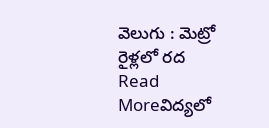వెలుగు : మెట్రో రైళ్లలో రద
Read Moreవిద్యలో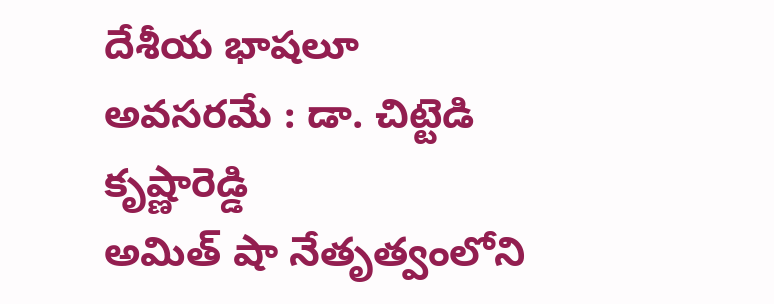దేశీయ భాషలూ అవసరమే : డా. చిట్టెడి కృష్ణారెడ్డి
అమిత్ షా నేతృత్వంలోని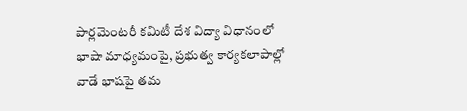పార్లమెంటరీ కమిటీ దేశ విద్యా విధానంలో భాషా మాధ్యమంపై, ప్రభుత్వ కార్యకలాపాల్లో వాడే భాషపై తమ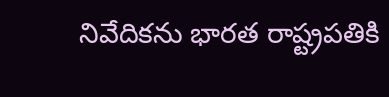నివేదికను భారత రాష్ట్రపతికి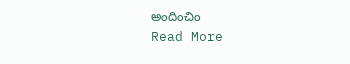అందించిం
Read More